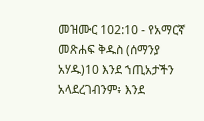መዝሙር 102:10 - የአማርኛ መጽሐፍ ቅዱስ (ሰማንያ አሃዱ)10 እንደ ኀጢአታችን አላደረገብንም፥ እንደ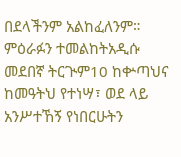በደላችንም አልከፈለንም። ምዕራፉን ተመልከትአዲሱ መደበኛ ትርጒም10 ከቍጣህና ከመዓትህ የተነሣ፣ ወደ ላይ አንሥተኸኝ የነበርሁትን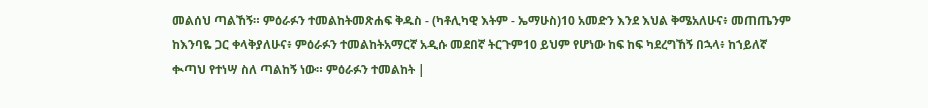መልሰህ ጣልኸኝ። ምዕራፉን ተመልከትመጽሐፍ ቅዱስ - (ካቶሊካዊ እትም - ኤማሁስ)10 አመድን እንደ እህል ቅሜአለሁና፥ መጠጤንም ከእንባዬ ጋር ቀላቅያለሁና፥ ምዕራፉን ተመልከትአማርኛ አዲሱ መደበኛ ትርጉም10 ይህም የሆነው ከፍ ከፍ ካደረግኸኝ በኋላ፥ ከኀይለኛ ቊጣህ የተነሣ ስለ ጣልከኝ ነው። ምዕራፉን ተመልከት |